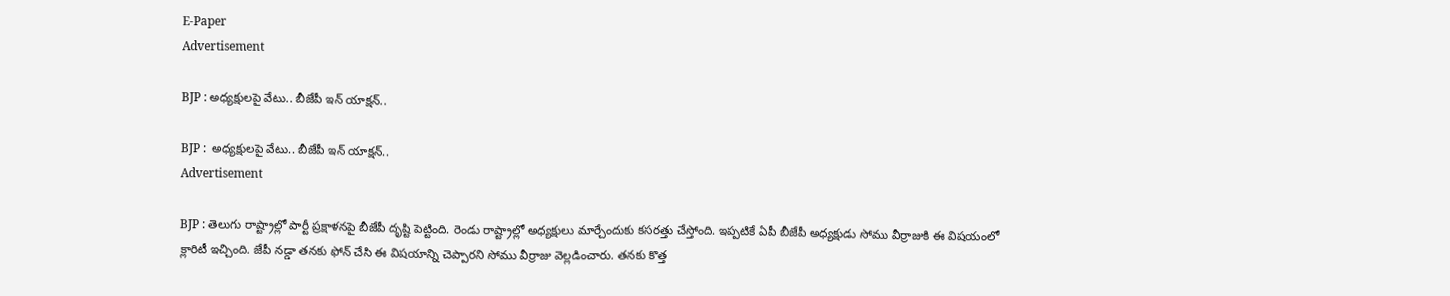E-Paper
Advertisement

BJP : అధ్యక్షులపై వేటు.. బీజేపీ ఇన్ యాక్షన్..

BJP :  అధ్యక్షులపై వేటు.. బీజేపీ ఇన్ యాక్షన్..
Advertisement

BJP : తెలుగు రాష్ట్రాల్లో పార్టీ ప్రక్షాళనపై బీజేపీ దృష్టి పెట్టింది. రెండు రాష్ట్రాల్లో అధ్యక్షులు మార్చేందుకు కసరత్తు చేస్తోంది. ఇప్పటికే ఏపీ బీజేపీ అధ్యక్షుడు సోము వీర్రాజుకి ఈ విషయంలో క్లారిటీ ఇచ్చింది. జేపీ నడ్డా తనకు ఫోన్ చేసి ఈ విషయాన్ని చెప్పారని సోము వీర్రాజు వెల్లడించారు. తనకు కొత్త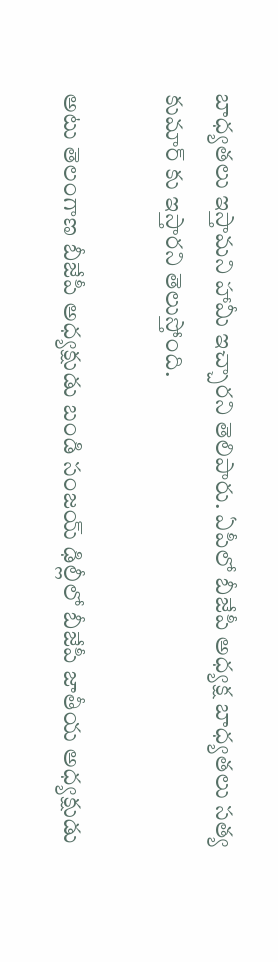బాధ్యతలు ఇస్తామని హామీ ఇచ్చారని తెలిపారు. ఏపీలో బీజేపీ అధ్యక్ష బాధ్యతలు సత్య కుమార్ కు ఇస్తారని తెలుస్తోంది.

అటు తెలంగాణ బీజేపీ అధ్యక్షుడు బండి సంజయ్ ఢిల్లీలో బీజేపీ జాతీయ అధ్యక్షుడు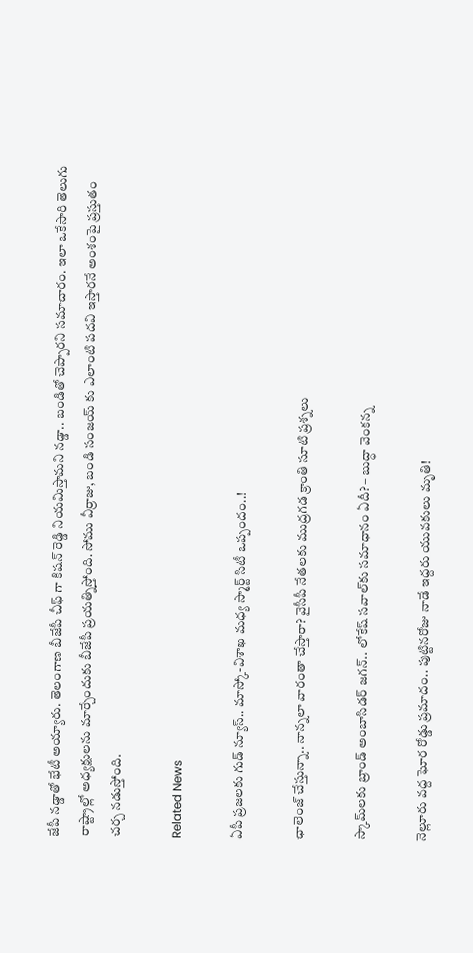జేపీ నడ్డాతో భేటీ అయ్యారు. తెలంగాణ బీజేపీ చీఫ్ గా కిషన్ రెడ్డి నియమిస్తామని నడ్డా.. బండితో చెప్పారని సమాచారం. ఇలా ఒకేసారి తెలుగు రాష్ట్రాల్లో అధ్యక్షులను మార్చేందుకు బీజేపీ ప్రయత్నిస్తోంది. సోము వీర్రాజు, బండి సంజయ్ కు ఎలాంటి పదవి ఇస్తారనే అంశంపై ప్రస్తుతం చర్చ నడుస్తోంది.

Related News

ఏపీ ప్రజలకు గుడ్ న్యూస్.. మాస్కో-విశాఖ మధ్య స్మార్ట్ సిటీ ఒప్పందం..!

ఛాలెంజ్ చేస్తున్నా.. నాన్నలా వారంతా చేస్తారా? వైసీపీ నేతలకు ముద్రగడ క్రాంతి సూటి ప్రశ్నలు

స్కామ్‌లకు బ్రాండ్ అంబాసిడర్ జగన్.. లోకేష్ సవాల్‌కు సమాధానం ఏదీ? – బుద్ధా వెంకన్న

నెల్లూరు వద్ద ఘోర రోడ్డు ప్రమాదం.. పుట్టినరోజు నాడే ఇద్దరు యువకులు మృతి!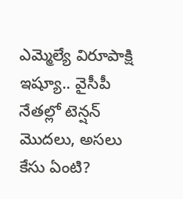ఎమ్మెల్యే విరూపాక్షి ఇష్యూ.. వైసీపీ నేతల్లో టెన్షన్ మొదలు, అసలు కేసు ఏంటి?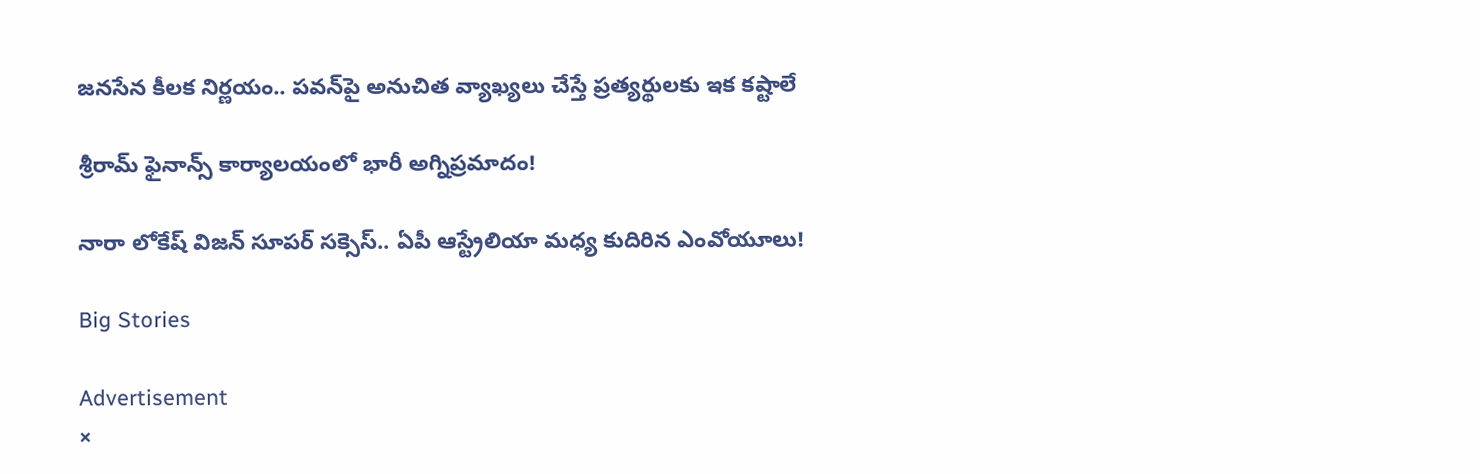జనసేన కీలక నిర్ణయం.. పవన్‌పై అనుచిత వ్యాఖ్యలు చేస్తే ప్రత్యర్థులకు ఇక కష్టాలే

శ్రీరామ్ ఫైనాన్స్ కార్యాలయంలో భారీ అగ్నిప్రమాదం!

నారా లోకేష్ విజన్ సూపర్ సక్సెస్.. ఏపీ ఆస్ట్రేలియా మధ్య కుదిరిన ఎంవోయూలు!

Big Stories

Advertisement
×